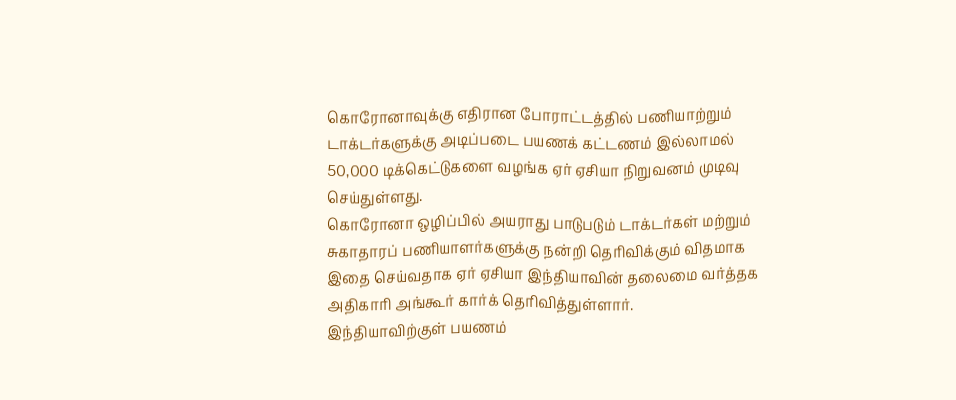கொரோனாவுக்கு எதிரான போராட்டத்தில் பணியாற்றும் டாக்டர்களுக்கு அடிப்படை பயணக் கட்டணம் இல்லாமல் 50,000 டிக்கெட்டுகளை வழங்க ஏர் ஏசியா நிறுவனம் முடிவு செய்துள்ளது.
கொரோனா ஒழிப்பில் அயராது பாடுபடும் டாக்டர்கள் மற்றும் சுகாதாரப் பணியாளர்களுக்கு நன்றி தெரிவிக்கும் விதமாக இதை செய்வதாக ஏர் ஏசியா இந்தியாவின் தலைமை வர்த்தக அதிகாரி அங்கூர் கார்க் தெரிவித்துள்ளார்.
இந்தியாவிற்குள் பயணம்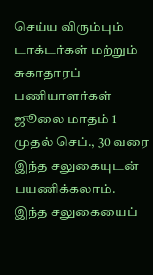செய்ய விரும்பும் டாக்டர்கள் மற்றும் சுகாதாரப் பணியாளர்கள் ஜூலை மாதம் 1 முதல் செப்., 30 வரை இந்த சலுகையுடன் பயணிக்கலாம். இந்த சலுகையைப்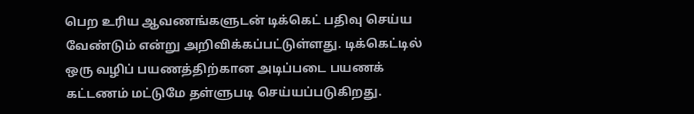பெற உரிய ஆவணங்களுடன் டிக்கெட் பதிவு செய்ய வேண்டும் என்று அறிவிக்கப்பட்டுள்ளது. டிக்கெட்டில் ஒரு வழிப் பயணத்திற்கான அடிப்படை பயணக் கட்டணம் மட்டுமே தள்ளுபடி செய்யப்படுகிறது.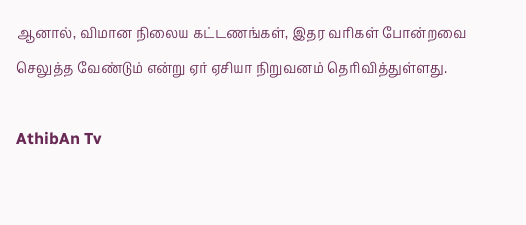ஆனால், விமான நிலைய கட்டணங்கள், இதர வரிகள் போன்றவை செலுத்த வேண்டும் என்று ஏர் ஏசியா நிறுவனம் தெரிவித்துள்ளது.

AthibAn Tv